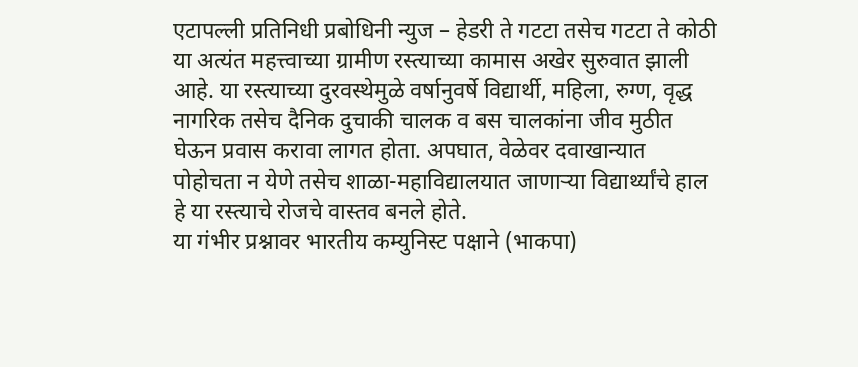एटापल्ली प्रतिनिधी प्रबोधिनी न्युज – हेडरी ते गटटा तसेच गटटा ते कोठी या अत्यंत महत्त्वाच्या ग्रामीण रस्त्याच्या कामास अखेर सुरुवात झाली आहे. या रस्त्याच्या दुरवस्थेमुळे वर्षानुवर्षे विद्यार्थी, महिला, रुग्ण, वृद्ध नागरिक तसेच दैनिक दुचाकी चालक व बस चालकांना जीव मुठीत घेऊन प्रवास करावा लागत होता. अपघात, वेळेवर दवाखान्यात पोहोचता न येणे तसेच शाळा-महाविद्यालयात जाणाऱ्या विद्यार्थ्यांचे हाल हे या रस्त्याचे रोजचे वास्तव बनले होते.
या गंभीर प्रश्नावर भारतीय कम्युनिस्ट पक्षाने (भाकपा)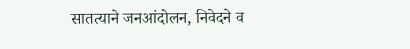सातत्याने जनआंदोलन, निवेदने व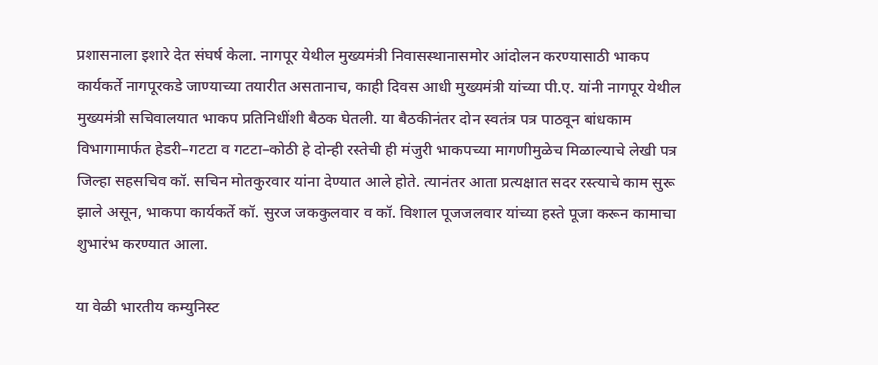प्रशासनाला इशारे देत संघर्ष केला. नागपूर येथील मुख्यमंत्री निवासस्थानासमोर आंदोलन करण्यासाठी भाकप कार्यकर्ते नागपूरकडे जाण्याच्या तयारीत असतानाच, काही दिवस आधी मुख्यमंत्री यांच्या पी.ए. यांनी नागपूर येथील मुख्यमंत्री सचिवालयात भाकप प्रतिनिधींशी बैठक घेतली. या बैठकीनंतर दोन स्वतंत्र पत्र पाठवून बांधकाम विभागामार्फत हेडरी–गटटा व गटटा–कोठी हे दोन्ही रस्तेची ही मंजुरी भाकपच्या मागणीमुळेच मिळाल्याचे लेखी पत्र जिल्हा सहसचिव कॉ. सचिन मोतकुरवार यांना देण्यात आले होते. त्यानंतर आता प्रत्यक्षात सदर रस्त्याचे काम सुरू झाले असून, भाकपा कार्यकर्ते कॉ. सुरज जककुलवार व कॉ. विशाल पूजजलवार यांच्या हस्ते पूजा करून कामाचा शुभारंभ करण्यात आला.

या वेळी भारतीय कम्युनिस्ट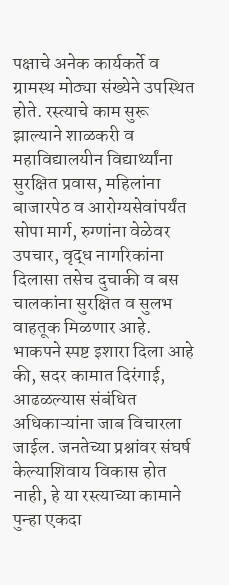पक्षाचे अनेक कार्यकर्ते व ग्रामस्थ मोठ्या संख्येने उपस्थित होते. रस्त्याचे काम सुरू झाल्याने शाळकरी व महाविद्यालयीन विद्यार्थ्यांना सुरक्षित प्रवास, महिलांना बाजारपेठ व आरोग्यसेवांपर्यंत सोपा मार्ग, रुग्णांना वेळेवर उपचार, वृद्ध नागरिकांना दिलासा तसेच दुचाकी व बस चालकांना सुरक्षित व सुलभ वाहतूक मिळणार आहे.
भाकपने स्पष्ट इशारा दिला आहे की, सदर कामात दिरंगाई, आढळल्यास संबंधित अधिकाऱ्यांना जाब विचारला जाईल. जनतेच्या प्रश्नांवर संघर्ष केल्याशिवाय विकास होत नाही, हे या रस्त्याच्या कामाने पुन्हा एकदा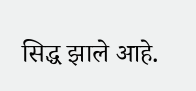सिद्ध झाले आहे.